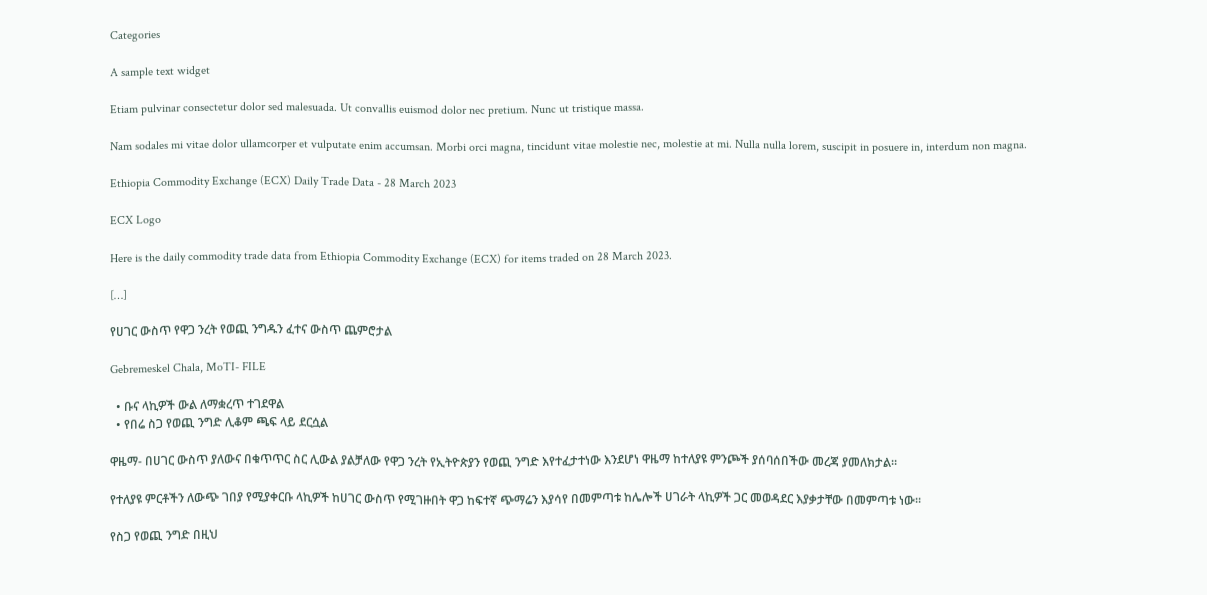Categories

A sample text widget

Etiam pulvinar consectetur dolor sed malesuada. Ut convallis euismod dolor nec pretium. Nunc ut tristique massa.

Nam sodales mi vitae dolor ullamcorper et vulputate enim accumsan. Morbi orci magna, tincidunt vitae molestie nec, molestie at mi. Nulla nulla lorem, suscipit in posuere in, interdum non magna.

Ethiopia Commodity Exchange (ECX) Daily Trade Data - 28 March 2023

ECX Logo

Here is the daily commodity trade data from Ethiopia Commodity Exchange (ECX) for items traded on 28 March 2023.

[…]

የሀገር ውስጥ የዋጋ ንረት የወጪ ንግዱን ፈተና ውስጥ ጨምሮታል

Gebremeskel Chala, MoTI- FILE

  • ቡና ላኪዎች ውል ለማቋረጥ ተገደዋል
  • የበሬ ስጋ የወጪ ንግድ ሊቆም ጫፍ ላይ ደርሷል

ዋዜማ- በሀገር ውስጥ ያለውና በቁጥጥር ስር ሊውል ያልቻለው የዋጋ ንረት የኢትዮጵያን የወጪ ንግድ እየተፈታተነው እንደሆነ ዋዜማ ከተለያዩ ምንጮች ያሰባሰበችው መረጃ ያመለክታል።

የተለያዩ ምርቶችን ለውጭ ገበያ የሚያቀርቡ ላኪዎች ከሀገር ውስጥ የሚገዙበት ዋጋ ከፍተኛ ጭማሬን እያሳየ በመምጣቱ ከሌሎች ሀገራት ላኪዎች ጋር መወዳደር እያቃታቸው በመምጣቱ ነው።

የስጋ የወጪ ንግድ በዚህ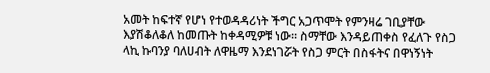አመት ከፍተኛ የሆነ የተወዳዳሪነት ችግር አጋጥሞት የምንዛሬ ገቢያቸው እያሽቆለቆለ ከመጡት ከቀዳሚዎቹ ነው። ስማቸው እንዳይጠቀስ የፈለጉ የስጋ ላኪ ኩባንያ ባለሀብት ለዋዜማ እንደነገሯት የስጋ ምርት በስፋትና በዋነኝነት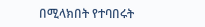በሚላክበት የተባበሩት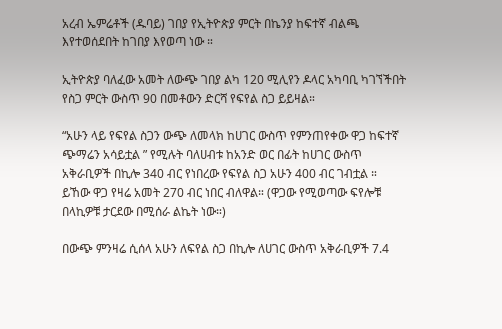አረብ ኤምሬቶች (ዱባይ) ገበያ የኢትዮጵያ ምርት በኬንያ ከፍተኛ ብልጫ እየተወሰደበት ከገበያ እየወጣ ነው ።

ኢትዮጵያ ባለፈው አመት ለውጭ ገበያ ልካ 120 ሚሊየን ዶላር አካባቢ ካገኘችበት የስጋ ምርት ውስጥ 90 በመቶውን ድርሻ የፍየል ስጋ ይይዛል።

“አሁን ላይ የፍየል ስጋን ውጭ ለመላክ ከሀገር ውስጥ የምንጠየቀው ዋጋ ከፍተኛ ጭማሬን አሳይቷል ” የሚሉት ባለሀብቱ ከአንድ ወር በፊት ከሀገር ውስጥ አቅራቢዎች በኪሎ 340 ብር የነበረው የፍየል ስጋ አሁን 400 ብር ገብቷል ። ይኸው ዋጋ የዛሬ አመት 270 ብር ነበር ብለዋል። (ዋጋው የሚወጣው ፍየሎቹ በላኪዎቹ ታርደው በሚሰራ ልኬት ነው።)

በውጭ ምንዛሬ ሲሰላ አሁን ለፍየል ስጋ በኪሎ ለሀገር ውስጥ አቅራቢዎች 7.4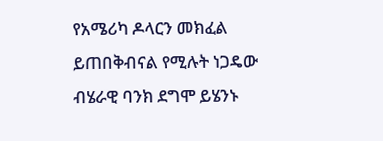የአሜሪካ ዶላርን መክፈል ይጠበቅብናል የሚሉት ነጋዴው ብሄራዊ ባንክ ደግሞ ይሄንኑ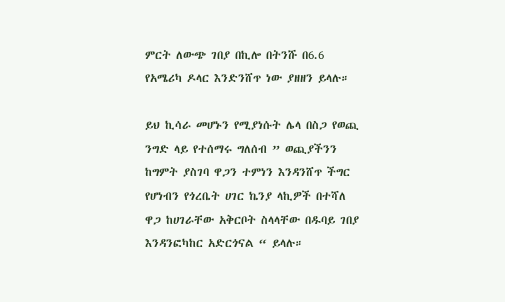ምርት ለውጭ ገበያ በኪሎ በትንሹ በ6.6 የአሜሪካ ዶላር እንድንሸጥ ነው ያዘዘን ይላሉ።

ይህ ኪሳራ መሆኑን የሚያነሱት ሌላ በስጋ የወጪ ንግድ ላይ የተሰማሩ ግለሰብ ” ወጪያችንን ከግምት ያስገባ ዋጋን ተምነን እንዳንሸጥ ችግር የሆነብን የጎረቤት ሀገር ኬንያ ላኪዎች በተሻለ ዋጋ ከሀገራቸው አቅርቦት ስላላቸው በዱባይ ገበያ እንዳንፎካከር አድርጎናል “ ይላሉ።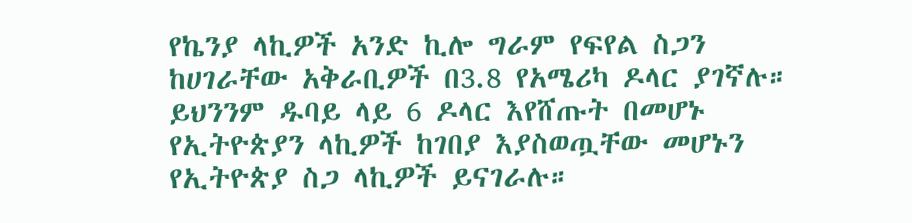የኬንያ ላኪዎች አንድ ኪሎ ግራም የፍየል ስጋን ከሀገራቸው አቅራቢዎች በ3.8 የአሜሪካ ዶላር ያገኛሉ። ይህንንም ዱባይ ላይ 6 ዶላር እየሸጡት በመሆኑ የኢትዮጵያን ላኪዎች ከገበያ እያስወጧቸው መሆኑን የኢትዮጵያ ስጋ ላኪዎች ይናገራሉ።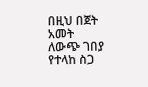በዚህ በጀት አመት ለውጭ ገበያ የተላከ ስጋ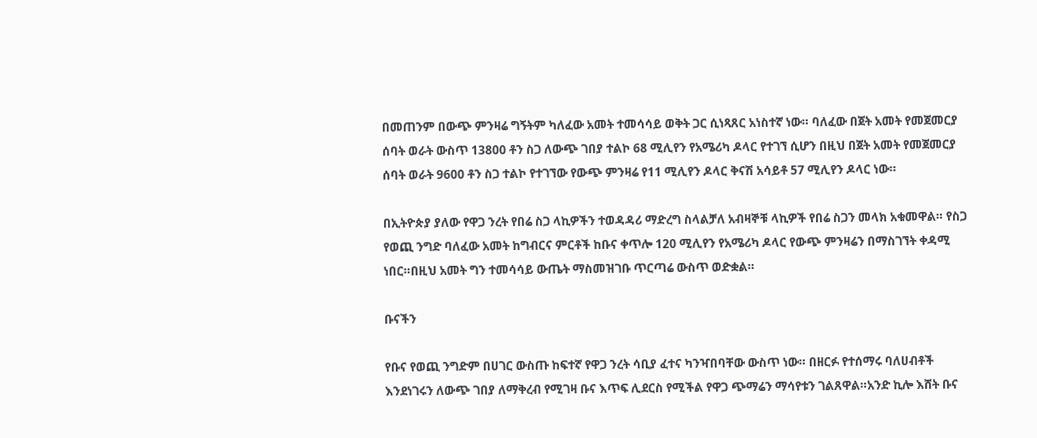በመጠንም በውጭ ምንዛሬ ግኝትም ካለፈው አመት ተመሳሳይ ወቅት ጋር ሲነጻጸር አነስተኛ ነው። ባለፈው በጀት አመት የመጀመርያ ሰባት ወራት ውስጥ 13800 ቶን ስጋ ለውጭ ገበያ ተልኮ 68 ሚሊየን የአሜሪካ ዶላር የተገኘ ሲሆን በዚህ በጀት አመት የመጀመርያ ሰባት ወራት 9600 ቶን ስጋ ተልኮ የተገኘው የውጭ ምንዛሬ የ11 ሚሊየን ዶላር ቅናሽ አሳይቶ 57 ሚሊየን ዶላር ነው።

በኢትዮጵያ ያለው የዋጋ ንረት የበሬ ስጋ ላኪዎችን ተወዳዳሪ ማድረግ ስላልቻለ አብዛኞቹ ላኪዎች የበሬ ስጋን መላክ አቁመዋል። የስጋ የወጪ ንግድ ባለፈው አመት ከግብርና ምርቶች ከቡና ቀጥሎ 120 ሚሊየን የአሜሪካ ዶላር የውጭ ምንዛሬን በማስገኘት ቀዳሚ ነበር።በዚህ አመት ግን ተመሳሳይ ውጤት ማስመዝገቡ ጥርጣሬ ውስጥ ወድቋል።

ቡናችን

የቡና የወጪ ንግድም በሀገር ውስጡ ከፍተኛ የዋጋ ንረት ሳቢያ ፈተና ካንዣበባቸው ውስጥ ነው። በዘርፉ የተሰማሩ ባለሀብቶች እንደነገሩን ለውጭ ገበያ ለማቅረብ የሚገዛ ቡና እጥፍ ሊደርስ የሚችል የዋጋ ጭማሬን ማሳየቱን ገልጸዋል።አንድ ኪሎ እሸት ቡና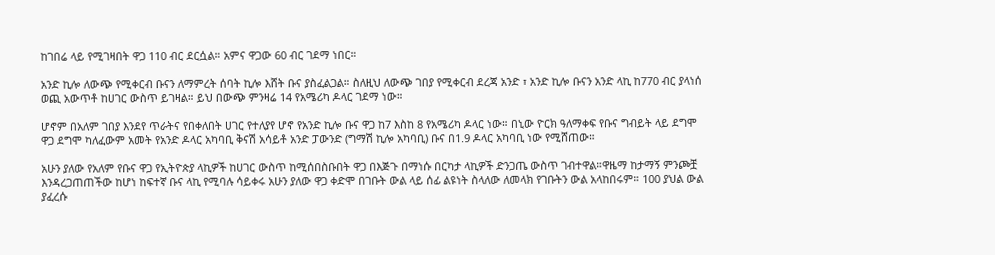ከገበሬ ላይ የሚገዛበት ዋጋ 110 ብር ደርሷል። አምና ዋጋው 60 ብር ገደማ ነበር።

አንድ ኪሎ ለውጭ የሚቀርብ ቡናን ለማምረት ሰባት ኪሎ እሸት ቡና ያስፈልጋል። ስለዚህ ለውጭ ገበያ የሚቀርብ ደረጃ አንድ ፣ አንድ ኪሎ ቡናን አንድ ላኪ ከ770 ብር ያላነሰ ወጪ አውጥቶ ከሀገር ውስጥ ይገዛል። ይህ በውጭ ምንዛሬ 14 የአሜሪካ ዶላር ገደማ ነው።

ሆኖም በአለም ገበያ እንደየ ጥራትና የበቀለበት ሀገር የተለያየ ሆኖ የአንድ ኪሎ ቡና ዋጋ ከ7 እስከ 8 የአሜሪካ ዶላር ነው። በኒው ዮርክ ዓለማቀፍ የቡና ግብይት ላይ ደግሞ ዋጋ ደግሞ ካለፈውም አመት የአንድ ዶላር አካባቢ ቅናሽ አሳይቶ አንድ ፓውንድ (ግማሽ ኪሎ አካባቢ) ቡና በ1.9 ዶላር አካባቢ ነው የሚሸጠው።

አሁን ያለው የአለም የቡና ዋጋ የኢትዮጵያ ላኪዎች ከሀገር ውስጥ ከሚሰበስቡበት ዋጋ በእጅጉ በማነሱ በርካታ ላኪዎች ድንጋጤ ውስጥ ገብተዋል።ዋዜማ ከታማኝ ምንጮቿ እንዳረጋጠጠችው ከሆነ ከፍተኛ ቡና ላኪ የሚባሉ ሳይቀሩ አሁን ያለው ዋጋ ቀድሞ በገቡት ውል ላይ ሰፊ ልዩነት ስላለው ለመላክ የገቡትን ውል አላከበሩም። 100 ያህል ውል ያፈረሱ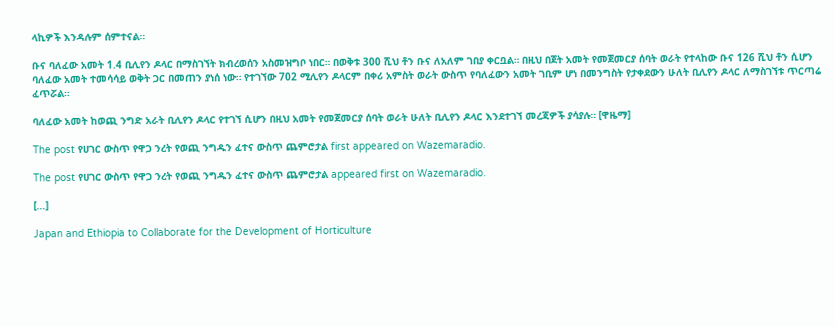ላኪዎች እንዳሉም ሰምተናል።

ቡና ባለፈው አመት 1.4 ቢሊየን ዶላር በማስገኘት ክብረወሰን አስመዝግቦ ነበር። በወቅቱ 300 ሺህ ቶን ቡና ለአለም ገበያ ቀርቧል። በዚህ በጀት አመት የመጀመርያ ሰባት ወራት የተላከው ቡና 126 ሺህ ቶን ሲሆን ባለፈው አመት ተመሳሳይ ወቅት ጋር በመጠን ያነሰ ነው። የተገኘው 702 ሚሊየን ዶላርም በቀሪ አምስት ወራት ውስጥ የባለፈውን አመት ገቢም ሆነ በመንግስት የታቀደውን ሁለት ቢሊየን ዶላር ለማስገኘቱ ጥርጣሬ ፈጥሯል።

ባለፈው አመት ከወጪ ንግድ አራት ቢሊየን ዶላር የተገኘ ሲሆን በዚህ አመት የመጀመርያ ሰባት ወራት ሁለት ቢሊየን ዶላር እንደተገኘ መረጃዎች ያሳያሉ። [ዋዜማ]

The post የሀገር ውስጥ የዋጋ ንረት የወጪ ንግዱን ፈተና ውስጥ ጨምሮታል first appeared on Wazemaradio.

The post የሀገር ውስጥ የዋጋ ንረት የወጪ ንግዱን ፈተና ውስጥ ጨምሮታል appeared first on Wazemaradio.

[…]

Japan and Ethiopia to Collaborate for the Development of Horticulture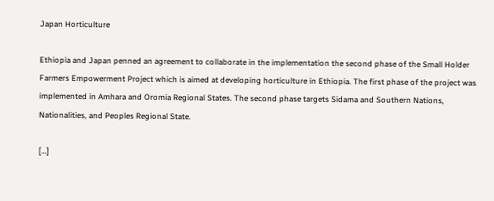Japan Horticulture

Ethiopia and Japan penned an agreement to collaborate in the implementation the second phase of the Small Holder Farmers Empowerment Project which is aimed at developing horticulture in Ethiopia. The first phase of the project was implemented in Amhara and Oromia Regional States. The second phase targets Sidama and Southern Nations, Nationalities, and Peoples Regional State.

[…]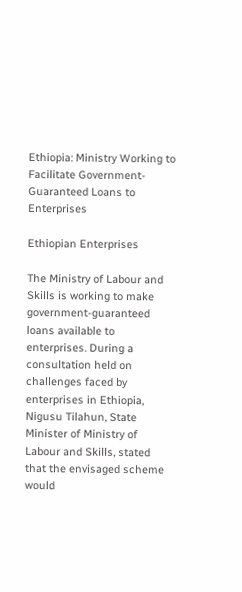Ethiopia: Ministry Working to Facilitate Government-Guaranteed Loans to Enterprises

Ethiopian Enterprises

The Ministry of Labour and Skills is working to make government-guaranteed loans available to enterprises. During a consultation held on challenges faced by enterprises in Ethiopia, Nigusu Tilahun, State Minister of Ministry of Labour and Skills, stated that the envisaged scheme would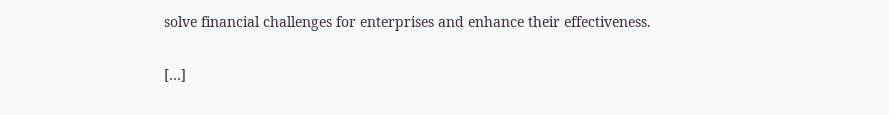solve financial challenges for enterprises and enhance their effectiveness.

[…]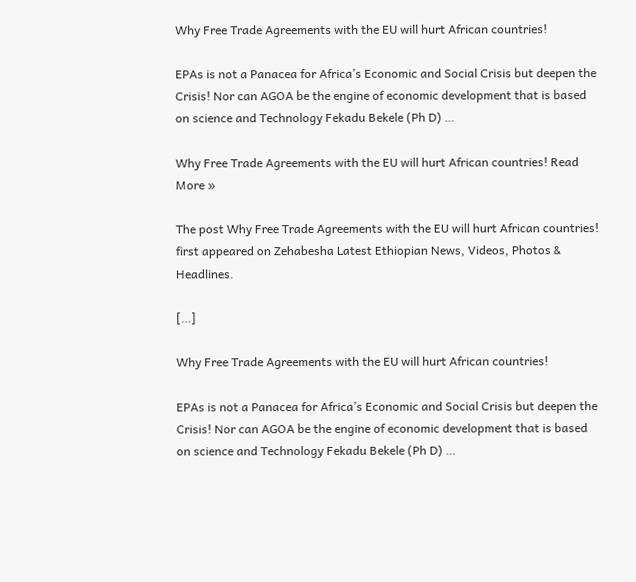Why Free Trade Agreements with the EU will hurt African countries!

EPAs is not a Panacea for Africa’s Economic and Social Crisis but deepen the Crisis! Nor can AGOA be the engine of economic development that is based on science and Technology Fekadu Bekele (Ph D) …

Why Free Trade Agreements with the EU will hurt African countries! Read More »

The post Why Free Trade Agreements with the EU will hurt African countries! first appeared on Zehabesha Latest Ethiopian News, Videos, Photos & Headlines.

[…]

Why Free Trade Agreements with the EU will hurt African countries!

EPAs is not a Panacea for Africa’s Economic and Social Crisis but deepen the Crisis! Nor can AGOA be the engine of economic development that is based on science and Technology Fekadu Bekele (Ph D) …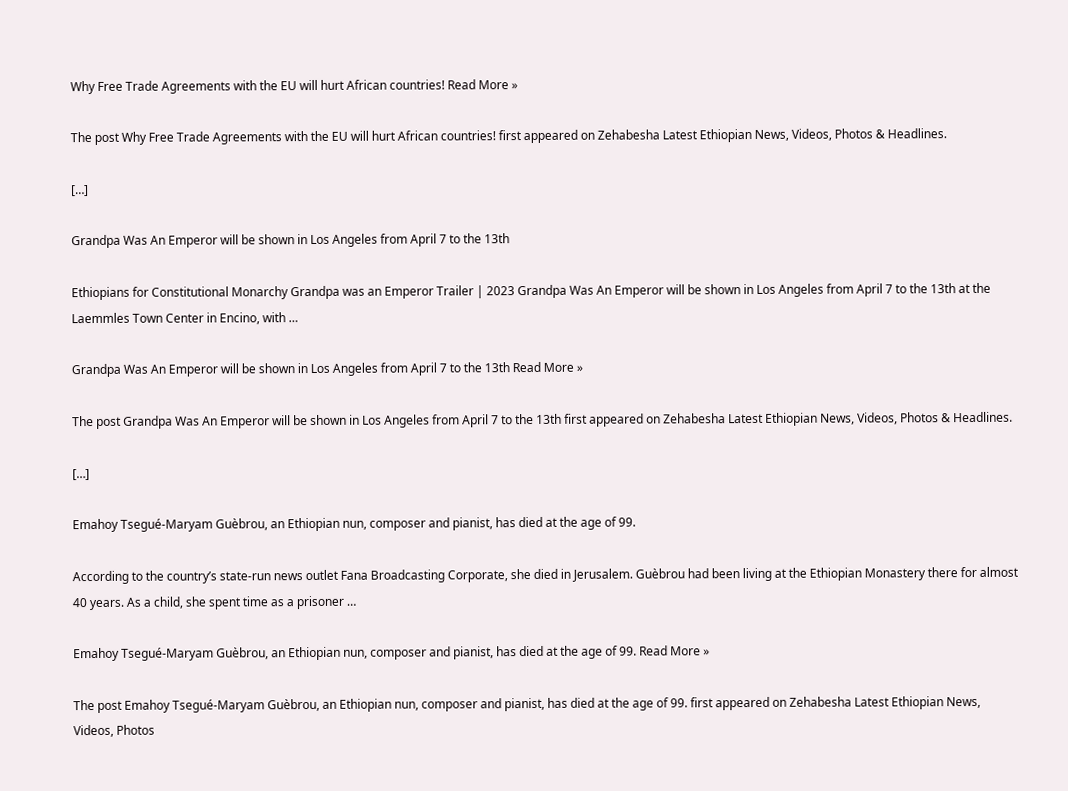Why Free Trade Agreements with the EU will hurt African countries! Read More »

The post Why Free Trade Agreements with the EU will hurt African countries! first appeared on Zehabesha Latest Ethiopian News, Videos, Photos & Headlines.

[…]

Grandpa Was An Emperor will be shown in Los Angeles from April 7 to the 13th

Ethiopians for Constitutional Monarchy Grandpa was an Emperor Trailer | 2023 Grandpa Was An Emperor will be shown in Los Angeles from April 7 to the 13th at the Laemmles Town Center in Encino, with …

Grandpa Was An Emperor will be shown in Los Angeles from April 7 to the 13th Read More »

The post Grandpa Was An Emperor will be shown in Los Angeles from April 7 to the 13th first appeared on Zehabesha Latest Ethiopian News, Videos, Photos & Headlines.

[…]

Emahoy Tsegué-Maryam Guèbrou, an Ethiopian nun, composer and pianist, has died at the age of 99.

According to the country’s state-run news outlet Fana Broadcasting Corporate, she died in Jerusalem. Guèbrou had been living at the Ethiopian Monastery there for almost 40 years. As a child, she spent time as a prisoner …

Emahoy Tsegué-Maryam Guèbrou, an Ethiopian nun, composer and pianist, has died at the age of 99. Read More »

The post Emahoy Tsegué-Maryam Guèbrou, an Ethiopian nun, composer and pianist, has died at the age of 99. first appeared on Zehabesha Latest Ethiopian News, Videos, Photos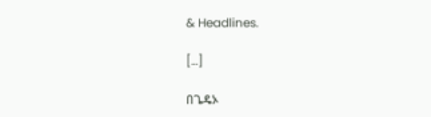& Headlines.

[…]

በጌዴኦ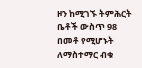ዞን ከሚገኙ ትምሕርት ቤቶች ውስጥ 98 በመቶ የሚሆኑት ለማስተማር ብቁ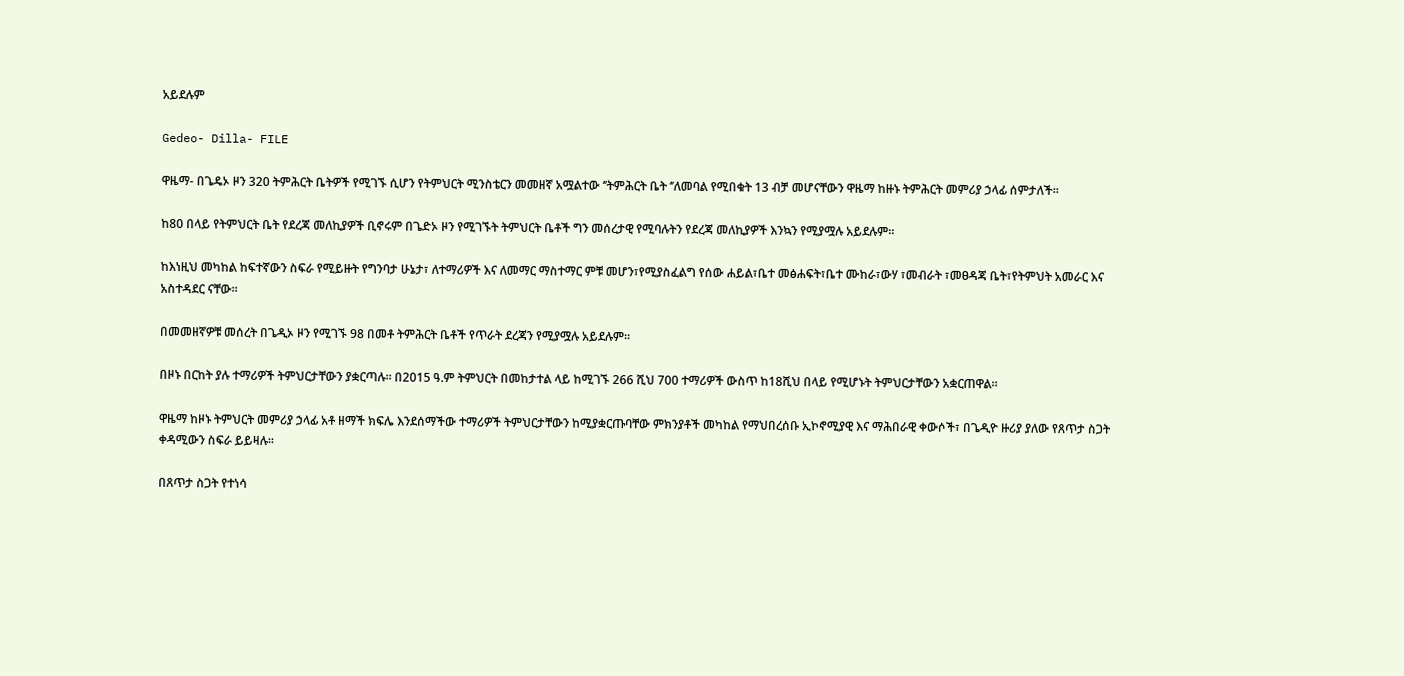አይደሉም

Gedeo- Dilla- FILE

ዋዜማ- በጌዴኦ ዞን 320 ትምሕርት ቤትዎች የሚገኙ ሲሆን የትምህርት ሚንስቴርን መመዘኛ አሟልተው ‘’ትምሕርት ቤት ‘’ለመባል የሚበቁት 13 ብቻ መሆናቸውን ዋዜማ ከዙኑ ትምሕርት መምሪያ ኃላፊ ሰምታለች፡፡

ከ80 በላይ የትምህርት ቤት የደረጃ መለኪያዎች ቢኖሩም በጌድኦ ዞን የሚገኙት ትምህርት ቤቶች ግን መሰረታዊ የሚባሉትን የደረጃ መለኪያዎች እንኳን የሚያሟሉ አይደሉም።

ከእነዚህ መካከል ከፍተኛውን ስፍራ የሚይዙት የግንባታ ሁኔታ፣ ለተማሪዎች እና ለመማር ማስተማር ምቹ መሆን፣የሚያስፈልግ የሰው ሐይል፣ቤተ መፅሐፍት፣ቤተ ሙከራ፣ውሃ ፣መብራት ፣መፀዳጃ ቤት፣የትምህት አመራር እና አስተዳደር ናቸው፡፡

በመመዘኛዎቹ መሰረት በጌዲኦ ዞን የሚገኙ 98 በመቶ ትምሕርት ቤቶች የጥራት ደረጃን የሚያሟሉ አይደሉም፡፡

በዞኑ በርከት ያሉ ተማሪዎች ትምህርታቸውን ያቋርጣሉ፡፡ በ2015 ዓ.ም ትምህርት በመከታተል ላይ ከሚገኙ 266 ሺህ 700 ተማሪዎች ውስጥ ከ18ሺህ በላይ የሚሆኑት ትምህርታቸውን አቋርጠዋል፡፡

ዋዜማ ከዞኑ ትምህርት መምሪያ ኃላፊ አቶ ዘማች ክፍሌ እንደሰማችው ተማሪዎች ትምህርታቸውን ከሚያቋርጡባቸው ምክንያቶች መካከል የማህበረሰቡ ኢኮኖሚያዊ እና ማሕበራዊ ቀውሶች፣ በጌዲዮ ዙሪያ ያለው የጸጥታ ስጋት ቀዳሚውን ስፍራ ይይዛሉ፡፡

በጸጥታ ስጋት የተነሳ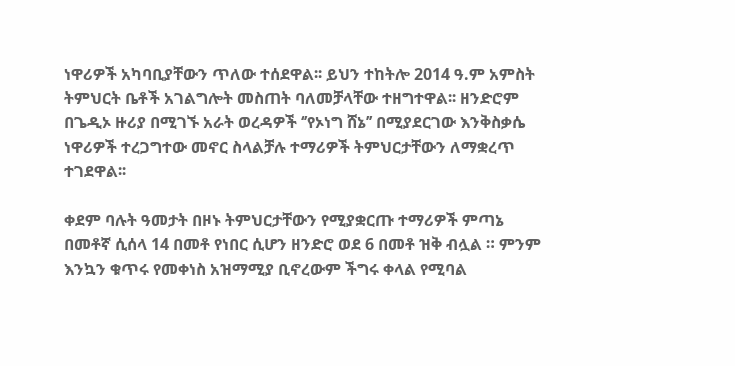ነዋሪዎች አካባቢያቸውን ጥለው ተሰደዋል፡፡ ይህን ተከትሎ 2014 ዓ.ም አምስት ትምህርት ቤቶች አገልግሎት መስጠት ባለመቻላቸው ተዘግተዋል፡፡ ዘንድሮም በጌዲኦ ዙሪያ በሚገኙ አራት ወረዳዎች ‘’የኦነግ ሸኔ’’ በሚያደርገው እንቅስቃሴ ነዋሪዎች ተረጋግተው መኖር ስላልቻሉ ተማሪዎች ትምህርታቸውን ለማቋረጥ ተገደዋል፡፡

ቀደም ባሉት ዓመታት በዞኑ ትምህርታቸውን የሚያቋርጡ ተማሪዎች ምጣኔ በመቶኛ ሲሰላ 14 በመቶ የነበር ሲሆን ዘንድሮ ወደ 6 በመቶ ዝቅ ብሏል ። ምንም እንኳን ቁጥሩ የመቀነስ አዝማሚያ ቢኖረውም ችግሩ ቀላል የሚባል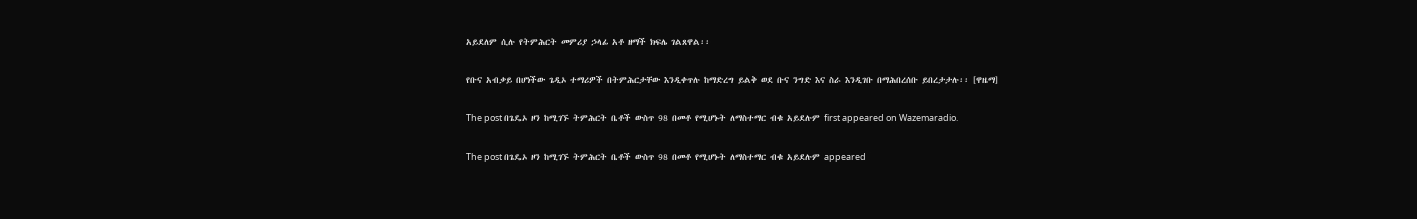አይደለም ሲሉ የትምሕርት መምሪያ ኃላፊ አቶ ዘማች ክፍሌ ገልጸዋል፡፡

የቡና አብቃይ በሆነችው ጌዲኦ ተማሪዎች በትምሕርታቸው እንዲቀጥሉ ከማድረግ ይልቅ ወደ ቡና ንግድ እና ስራ እንዲገቡ በማሕበረሰቡ ይበረታታሉ፡፡ [ዋዜማ]

The post በጌዴኦ ዞን ከሚገኙ ትምሕርት ቤቶች ውስጥ 98 በመቶ የሚሆኑት ለማስተማር ብቁ አይደሉም first appeared on Wazemaradio.

The post በጌዴኦ ዞን ከሚገኙ ትምሕርት ቤቶች ውስጥ 98 በመቶ የሚሆኑት ለማስተማር ብቁ አይደሉም appeared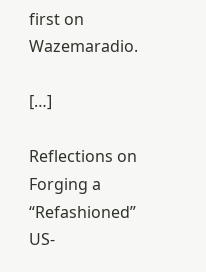first on Wazemaradio.

[…]

Reflections on Forging a “Refashioned” US-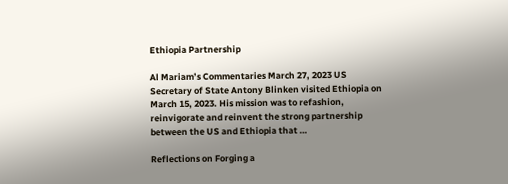Ethiopia Partnership

Al Mariam’s Commentaries March 27, 2023 US Secretary of State Antony Blinken visited Ethiopia on March 15, 2023. His mission was to refashion, reinvigorate and reinvent the strong partnership between the US and Ethiopia that …

Reflections on Forging a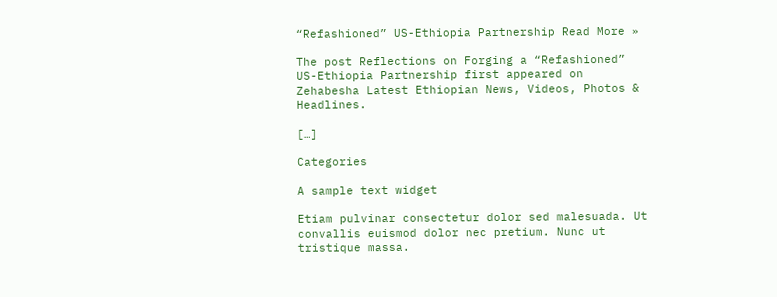“Refashioned” US-Ethiopia Partnership Read More »

The post Reflections on Forging a “Refashioned” US-Ethiopia Partnership first appeared on Zehabesha Latest Ethiopian News, Videos, Photos & Headlines.

[…]

Categories

A sample text widget

Etiam pulvinar consectetur dolor sed malesuada. Ut convallis euismod dolor nec pretium. Nunc ut tristique massa.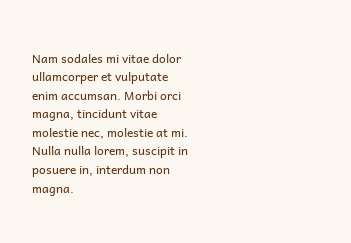Nam sodales mi vitae dolor ullamcorper et vulputate enim accumsan. Morbi orci magna, tincidunt vitae molestie nec, molestie at mi. Nulla nulla lorem, suscipit in posuere in, interdum non magna.